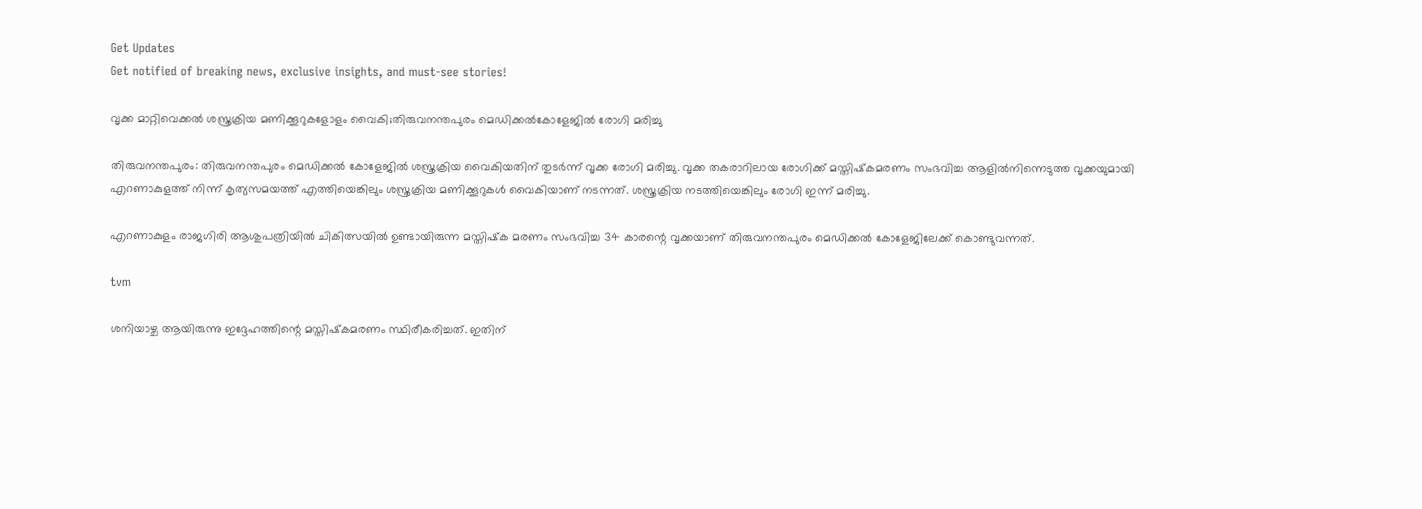Get Updates
Get notified of breaking news, exclusive insights, and must-see stories!

വൃക്ക മാറ്റിവെക്കല്‍ ശസ്ത്രക്രിയ മണിക്കൂറുകളോളം വൈകി;തിരുവനന്തപുരം മെഡിക്കല്‍കോളേജില്‍ രോഗി മരിച്ചു

തിരുവനന്തപുരം: തിരുവനന്തപുരം മെഡിക്കൽ കോളേജിൽ ശസ്ത്രക്രിയ വൈകിയതിന് തുടർന്ന് വൃക്ക രോഗി മരിച്ചു. വൃക്ക തകരാറിലായ രോഗിക്ക് മസ്തിഷ്‌കമരണം സംഭവിച്ച ആളിൽനിന്നെടുത്ത വൃക്കയുമായി എറണാകുളത്ത് നിന്ന് കൃത്യസമയത്ത് എത്തിയെങ്കിലും ശസ്ത്രക്രിയ മണിക്കൂറുകൾ വൈകിയാണ് നടന്നത്. ശസ്ത്രക്രിയ നടത്തിയെങ്കിലും രോഗി ഇന്ന് മരിച്ചു.

എറണാകുളം രാജഗിരി ആശുപത്രിയിൽ ചികിത്സയിൽ ഉണ്ടായിരുന്ന മസ്തിഷ്‌ക മരണം സംഭവിച്ച 34 കാരന്റെ വൃക്കയാണ് തിരുവനന്തപുരം മെഡിക്കൽ കോളേജിലേക്ക് കൊണ്ടുവന്നത്.

tvm

ശനിയാഴ്ച ആയിരുന്നു ഇദ്ദേഹത്തിന്റെ മസ്തിഷ്‌കമരണം സ്ഥിരീകരിച്ചത്. ഇതിന്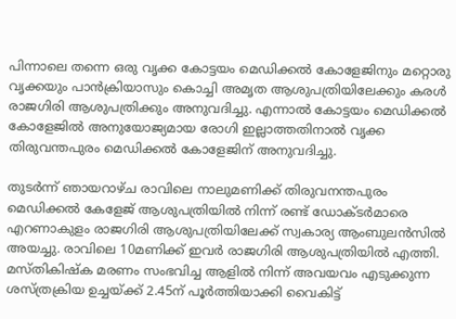പിന്നാലെ തന്നെ ഒരു വൃക്ക കോട്ടയം മെഡിക്കൽ കോളേജിനും മറ്റൊരു വൃക്കയും പാൻക്രിയാസും കൊച്ചി അമൃത ആശുപത്രിയിലേക്കും കരൾ രാജഗിരി ആശുപത്രിക്കും അനുവദിച്ചു. എന്നാൽ കോട്ടയം മെഡിക്കൽ കോളേജിൽ അനുയോജ്യമായ രോഗി ഇല്ലാത്തതിനാൽ വൃക്ക തിരുവന്തപുരം മെഡിക്കൽ കോളേജിന് അനുവദിച്ചു.

തുടർന്ന് ഞായറാഴ്ച രാവിലെ നാലുമണിക്ക് തിരുവനന്തപുരം മെഡിക്കൽ കേളേജ് ആശുപത്രിയിൽ നിന്ന് രണ്ട് ഡോക്ടർമാരെ എറണാകുളം രാജഗിരി ആശുപത്രിയിലേക്ക് സ്വകാര്യ ആംബുലൻസിൽ അയച്ചു. രാവിലെ 10മണിക്ക് ഇവർ രാജഗിരി ആശുപത്രിയിൽ എത്തി. മസ്തികിഷ്‌ക മരണം സംഭവിച്ച ആളിൽ നിന്ന് അവയവം എടുക്കുന്ന ശസ്ത്രക്രിയ ഉച്ചയ്ക്ക് 2.45ന് പൂർത്തിയാക്കി വൈകിട്ട്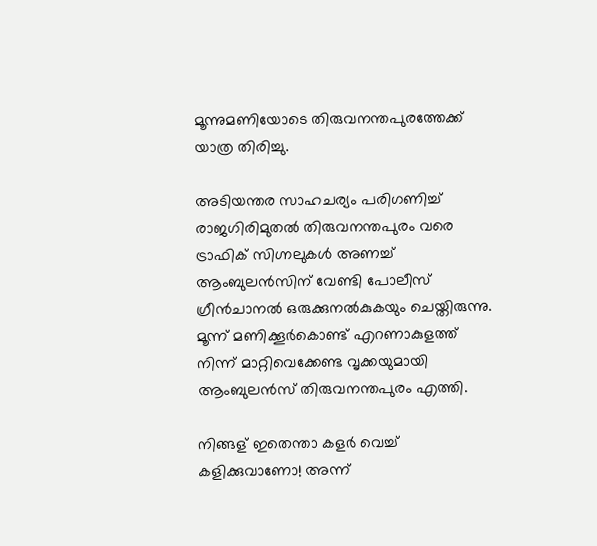മൂന്നുമണിയോടെ തിരുവനന്തപുരത്തേക്ക് യാത്ര തിരിച്ചു.

അടിയന്തര സാഹചര്യം പരിഗണിച്ച് രാജഗിരിമുതൽ തിരുവനന്തപുരം വരെ ട്രാഫിക് സിഗ്നലുകൾ അണച്ച് ആംബുലൻസിന് വേണ്ടി പോലീസ് ഗ്രീൻചാനൽ ഒരുക്കുനൽകുകയും ചെയ്തിരുന്നു. മൂന്ന് മണിക്കൂർകൊണ്ട് എറണാകുളത്ത് നിന്ന് മാറ്റിവെക്കേണ്ട വൃക്കയുമായി ആംബുലൻസ് തിരുവനന്തപുരം എത്തി.

നിങ്ങള് ഇതെന്താ കളര്‍ വെച്ച് കളിക്കുവാണോ! അന്ന്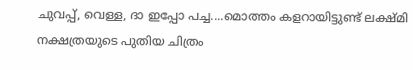ചുവപ്പ്, വെള്ള, ദാ ഇപ്പോ പച്ച....മൊത്തം കളറായിട്ടുണ്ട് ലക്ഷ്മി നക്ഷത്രയുടെ പുതിയ ചിത്രം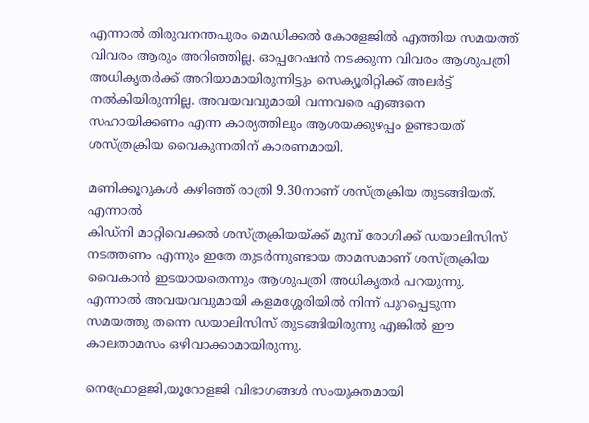എന്നാൽ തിരുവനന്തപുരം മെഡിക്കൽ കോളേജിൽ എത്തിയ സമയത്ത് വിവരം ആരും അറിഞ്ഞില്ല. ഓപ്പറേഷൻ നടക്കുന്ന വിവരം ആശുപത്രി അധികൃതർക്ക് അറിയാമായിരുന്നിട്ടും സെക്യൂരിറ്റിക്ക് അലർട്ട് നൽകിയിരുന്നില്ല. അവയവവുമായി വന്നവരെ എങ്ങനെ സഹായിക്കണം എന്ന കാര്യത്തിലും ആശയക്കുഴപ്പം ഉണ്ടായത് ശസ്ത്രക്രിയ വൈകുന്നതിന് കാരണമായി.

മണിക്കൂറുകൾ കഴിഞ്ഞ് രാത്രി 9.30നാണ് ശസ്ത്രക്രിയ തുടങ്ങിയത്. എന്നാൽ
കിഡ്‌നി മാറ്റിവെക്കൽ ശസ്ത്രക്രിയയ്ക്ക് മുമ്പ് രോഗിക്ക് ഡയാലിസിസ് നടത്തണം എന്നും ഇതേ തുടർന്നുണ്ടായ താമസമാണ് ശസ്ത്രക്രിയ വൈകാൻ ഇടയായതെന്നും ആശുപത്രി അധികൃതർ പറയുന്നു. എന്നാൽ അവയവവുമായി കളമശ്ശേരിയിൽ നിന്ന് പുറപ്പെടുന്ന സമയത്തു തന്നെ ഡയാലിസിസ് തുടങ്ങിയിരുന്നു എങ്കിൽ ഈ കാലതാമസം ഒഴിവാക്കാമായിരുന്നു.

നെഫ്രോളജി,യൂറോളജി വിഭാഗങ്ങൾ സംയുക്തമായി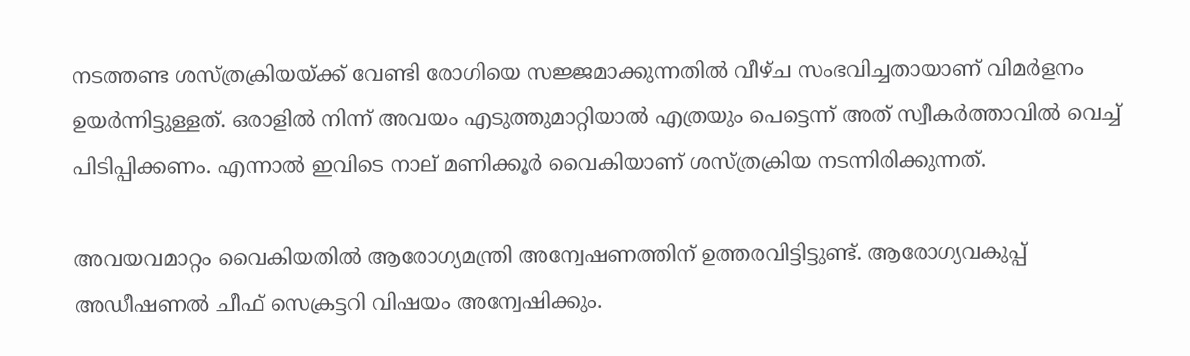നടത്തണ്ട ശസ്ത്രക്രിയയ്ക്ക് വേണ്ടി രോഗിയെ സജ്ജമാക്കുന്നതിൽ വീഴ്ച സംഭവിച്ചതായാണ് വിമർളനം ഉയർന്നിട്ടുള്ളത്. ഒരാളിൽ നിന്ന് അവയം എടുത്തുമാറ്റിയാൽ എത്രയും പെട്ടെന്ന് അത് സ്വീകർത്താവിൽ വെച്ച് പിടിപ്പിക്കണം. എന്നാൽ ഇവിടെ നാല് മണിക്കൂർ‌ വൈകിയാണ് ശസ്ത്രക്രിയ നടന്നിരിക്കുന്നത്.

അവയവമാറ്റം വൈകിയതില്‍ ആരോഗ്യമന്ത്രി അന്വേഷണത്തിന് ഉത്തരവിട്ടിട്ടുണ്ട്. ആരോഗ്യവകുപ്പ് അഡീഷണല്‍ ചീഫ് സെക്രട്ടറി വിഷയം അന്വേഷിക്കും.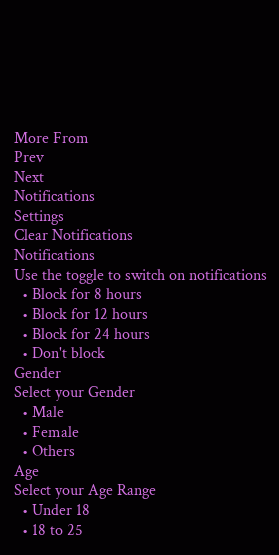More From
Prev
Next
Notifications
Settings
Clear Notifications
Notifications
Use the toggle to switch on notifications
  • Block for 8 hours
  • Block for 12 hours
  • Block for 24 hours
  • Don't block
Gender
Select your Gender
  • Male
  • Female
  • Others
Age
Select your Age Range
  • Under 18
  • 18 to 25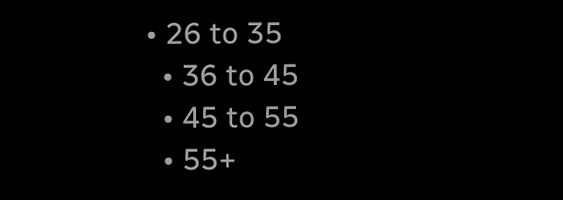• 26 to 35
  • 36 to 45
  • 45 to 55
  • 55+